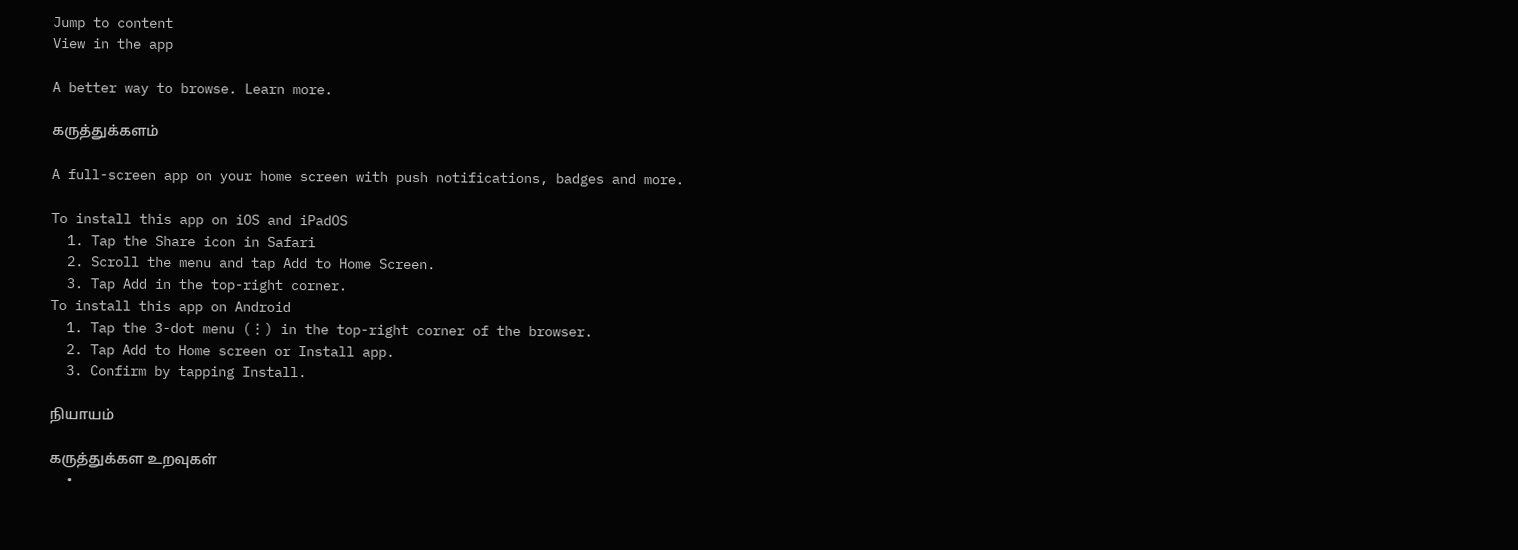Jump to content
View in the app

A better way to browse. Learn more.

கருத்துக்களம்

A full-screen app on your home screen with push notifications, badges and more.

To install this app on iOS and iPadOS
  1. Tap the Share icon in Safari
  2. Scroll the menu and tap Add to Home Screen.
  3. Tap Add in the top-right corner.
To install this app on Android
  1. Tap the 3-dot menu (⋮) in the top-right corner of the browser.
  2. Tap Add to Home screen or Install app.
  3. Confirm by tapping Install.

நியாயம்

கருத்துக்கள உறவுகள்
  •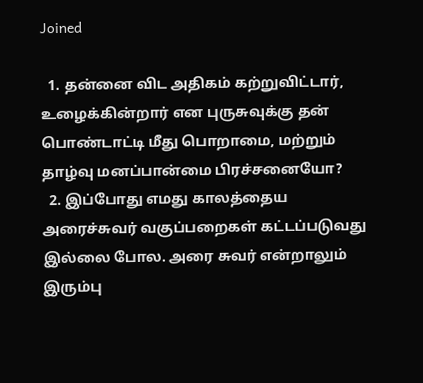Joined

  1. தன்னை விட அதிகம் கற்றுவிட்டார், உழைக்கின்றார் என புருசுவுக்கு தன் பொண்டாட்டி மீது பொறாமை, மற்றும் தாழ்வு மனப்பான்மை பிரச்சனையோ?
  2. இப்போது எமது காலத்தைய அரைச்சுவர் வகுப்பறைகள் கட்டப்படுவது இல்லை போல. அரை சுவர் என்றாலும் இரும்பு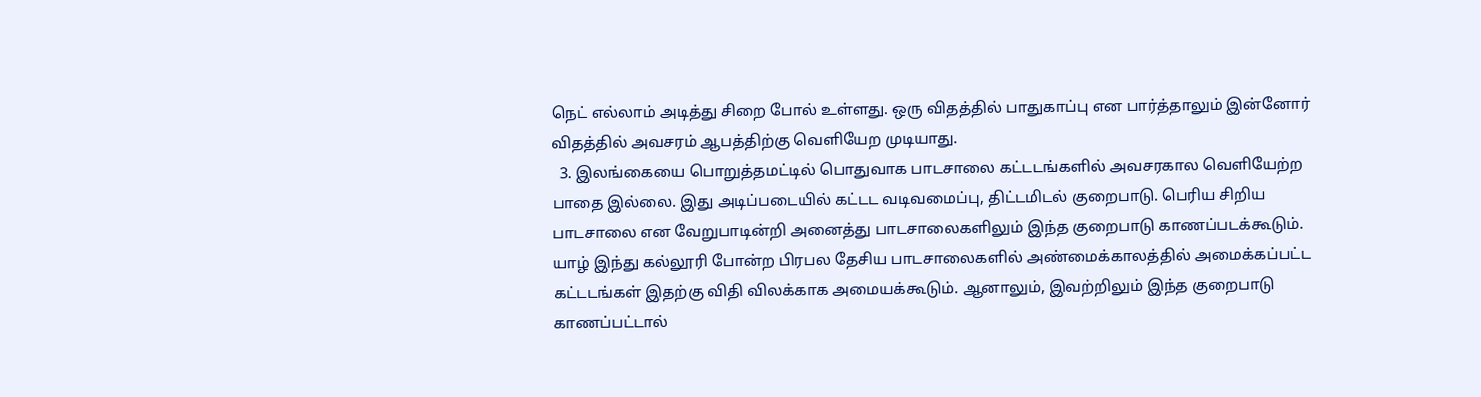நெட் எல்லாம் அடித்து சிறை போல் உள்ளது. ஒரு விதத்தில் பாதுகாப்பு என பார்த்தாலும் இன்னோர் விதத்தில் அவசரம் ஆபத்திற்கு வெளியேற முடியாது.
  3. இலங்கையை பொறுத்தமட்டில் பொதுவாக பாடசாலை கட்டடங்களில் அவசரகால வெளியேற்ற பாதை இல்லை. இது அடிப்படையில் கட்டட வடிவமைப்பு, திட்டமிடல் குறைபாடு. பெரிய சிறிய பாடசாலை என வேறுபாடின்றி அனைத்து பாடசாலைகளிலும் இந்த குறைபாடு காணப்படக்கூடும். யாழ் இந்து கல்லூரி போன்ற பிரபல தேசிய பாடசாலைகளில் அண்மைக்காலத்தில் அமைக்கப்பட்ட கட்டடங்கள் இதற்கு விதி விலக்காக அமையக்கூடும். ஆனாலும், இவற்றிலும் இந்த குறைபாடு காணப்பட்டால்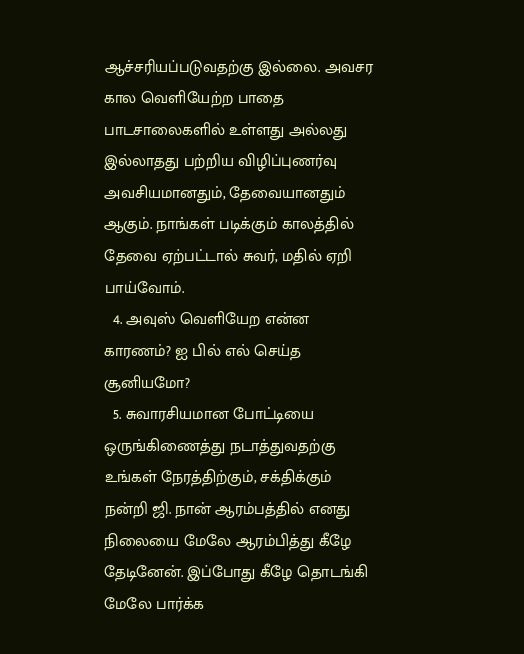ஆச்சரியப்படுவதற்கு இல்லை. அவசர கால வெளியேற்ற பாதை பாடசாலைகளில் உள்ளது அல்லது இல்லாதது பற்றிய விழிப்புணர்வு அவசியமானதும், தேவையானதும் ஆகும். நாங்கள் படிக்கும் காலத்தில் தேவை ஏற்பட்டால் சுவர், மதில் ஏறி பாய்வோம்.
  4. அவுஸ் வெளியேற என்ன காரணம்? ஐ பில் எல் செய்த சூனியமோ?
  5. சுவாரசியமான போட்டியை ஒருங்கிணைத்து நடாத்துவதற்கு உங்கள் நேரத்திற்கும், சக்திக்கும் நன்றி ஜி. நான் ஆரம்பத்தில் எனது நிலையை மேலே ஆரம்பித்து கீழே தேடினேன். இப்போது கீழே தொடங்கி மேலே பார்க்க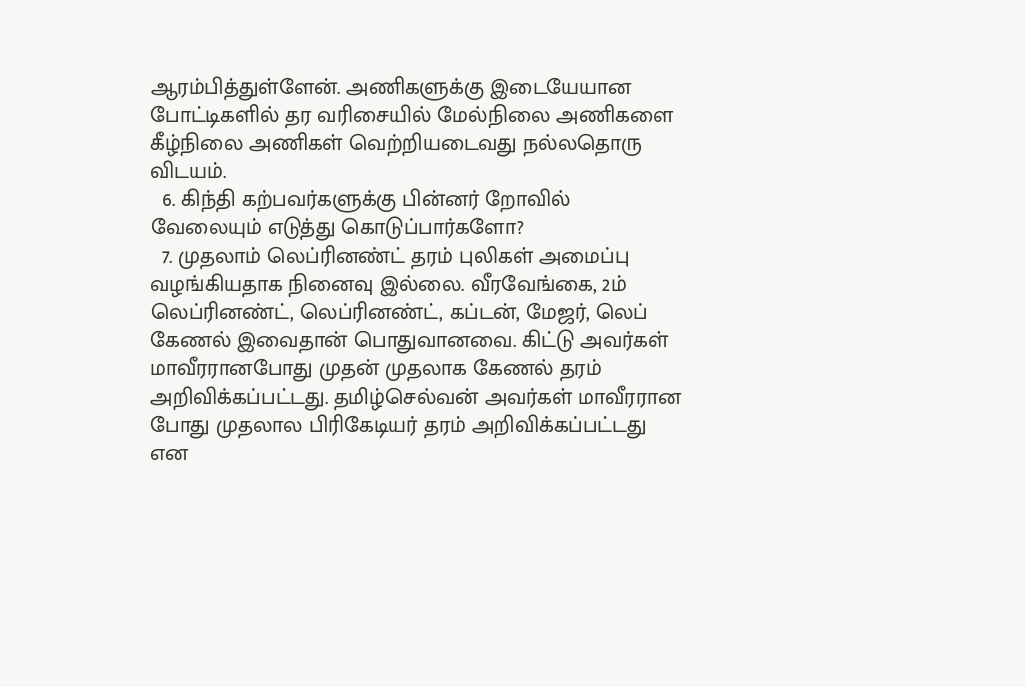ஆரம்பித்துள்ளேன். அணிகளுக்கு இடையேயான போட்டிகளில் தர வரிசையில் மேல்நிலை அணிகளை கீழ்நிலை அணிகள் வெற்றியடைவது நல்லதொரு விடயம்.
  6. கிந்தி கற்பவர்களுக்கு பின்னர் றோவில் வேலையும் எடுத்து கொடுப்பார்களோ?
  7. முதலாம் லெப்ரினண்ட் தரம் புலிகள் அமைப்பு வழங்கியதாக நினைவு இல்லை. வீரவேங்கை, 2ம் லெப்ரினண்ட், லெப்ரினண்ட், கப்டன், மேஜர், லெப் கேணல் இவைதான் பொதுவானவை. கிட்டு அவர்கள் மாவீரரானபோது முதன் முதலாக கேணல் தரம் அறிவிக்கப்பட்டது. தமிழ்செல்வன் அவர்கள் மாவீரரான போது முதலால பிரிகேடியர் தரம் அறிவிக்கப்பட்டது என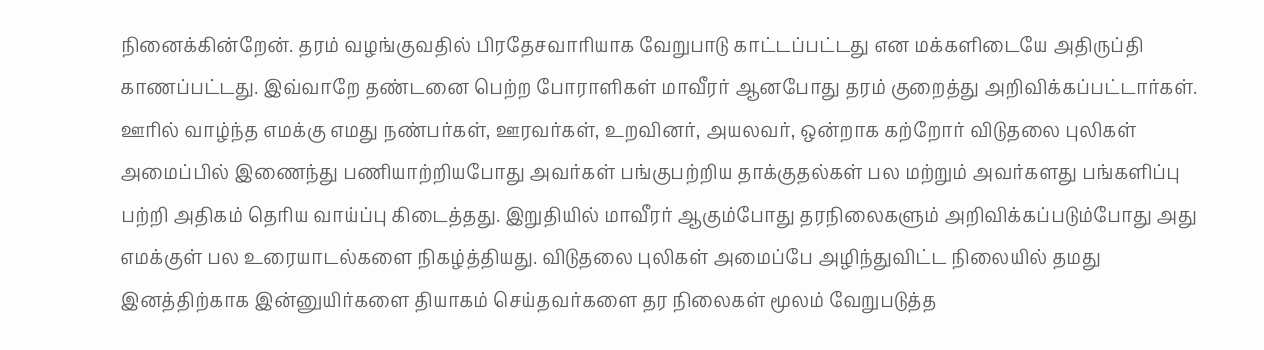நினைக்கின்றேன். தரம் வழங்குவதில் பிரதேசவாரியாக வேறுபாடு காட்டப்பட்டது என மக்களிடையே அதிருப்தி காணப்பட்டது. இவ்வாறே தண்டனை பெற்ற போராளிகள் மாவீரர் ஆனபோது தரம் குறைத்து அறிவிக்கப்பட்டார்கள். ஊரில் வாழ்ந்த எமக்கு எமது நண்பர்கள், ஊரவர்கள், உறவினர், அயலவர், ஒன்றாக கற்றோர் விடுதலை புலிகள் அமைப்பில் இணைந்து பணியாற்றியபோது அவர்கள் பங்குபற்றிய தாக்குதல்கள் பல மற்றும் அவர்களது பங்களிப்பு பற்றி அதிகம் தெரிய வாய்ப்பு கிடைத்தது. இறுதியில் மாவீரர் ஆகும்போது தரநிலைகளும் அறிவிக்கப்படும்போது அது எமக்குள் பல உரையாடல்களை நிகழ்த்தியது. விடுதலை புலிகள் அமைப்பே அழிந்துவிட்ட நிலையில் தமது இனத்திற்காக இன்னுயிர்களை தியாகம் செய்தவர்களை தர நிலைகள் மூலம் வேறுபடுத்த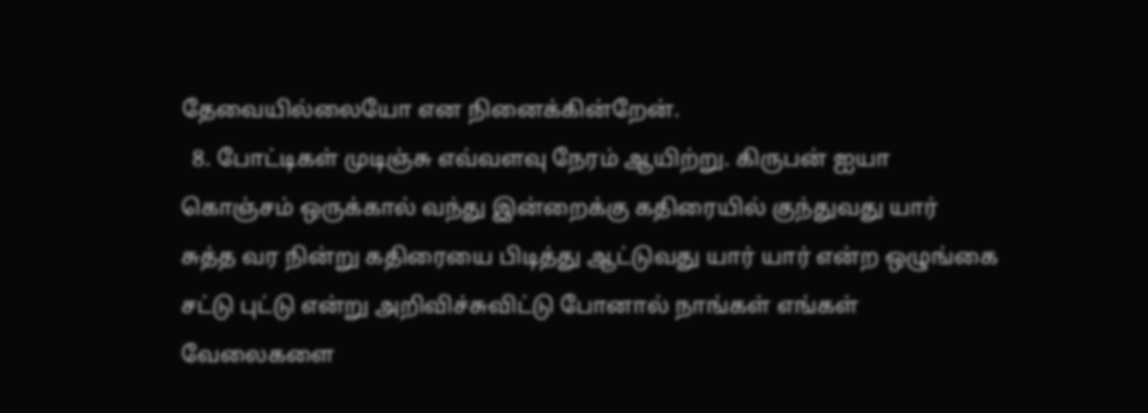தேவையில்லையோ என நினைக்கின்றேன்.
  8. போட்டிகள் முடிஞ்சு எவ்வளவு நேரம் ஆயிற்று. கிருபன் ஐயா கொஞ்சம் ஒருக்கால் வந்து இன்றைக்கு கதிரையில் குந்துவது யார் சுத்த வர நின்று கதிரையை பிடித்து ஆட்டுவது யார் யார் என்ற ஒழுங்கை சட்டு புட்டு என்று அறிவிச்சுவிட்டு போனால் நாங்கள் எங்கள் வேலைகளை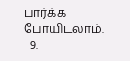பார்க்க போயிடலாம்.
  9.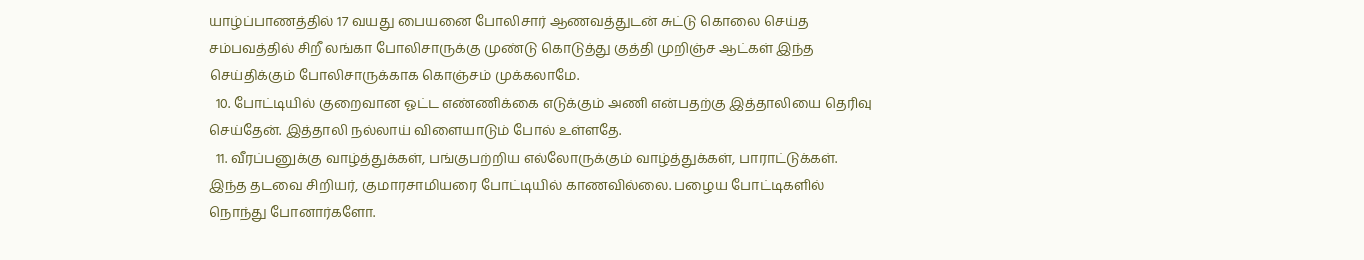யாழ்ப்பாணத்தில் 17 வயது பையனை போலிசார் ஆணவத்துடன் சுட்டு கொலை செய்த சம்பவத்தில் சிறீ லங்கா போலிசாருக்கு முண்டு கொடுத்து குத்தி முறிஞ்ச ஆட்கள் இந்த செய்திக்கும் போலிசாருக்காக கொஞ்சம் முக்கலாமே.
  10. போட்டியில் குறைவான ஓட்ட எண்ணிக்கை எடுக்கும் அணி என்பதற்கு இத்தாலியை தெரிவு செய்தேன். இத்தாலி நல்லாய் விளையாடும் போல் உள்ளதே.
  11. வீரப்பனுக்கு வாழ்த்துக்கள், பங்குபற்றிய எல்லோருக்கும் வாழ்த்துக்கள், பாராட்டுக்கள். இந்த தடவை சிறியர், குமாரசாமியரை போட்டியில் காணவில்லை. பழைய போட்டிகளில் நொந்து போனார்களோ.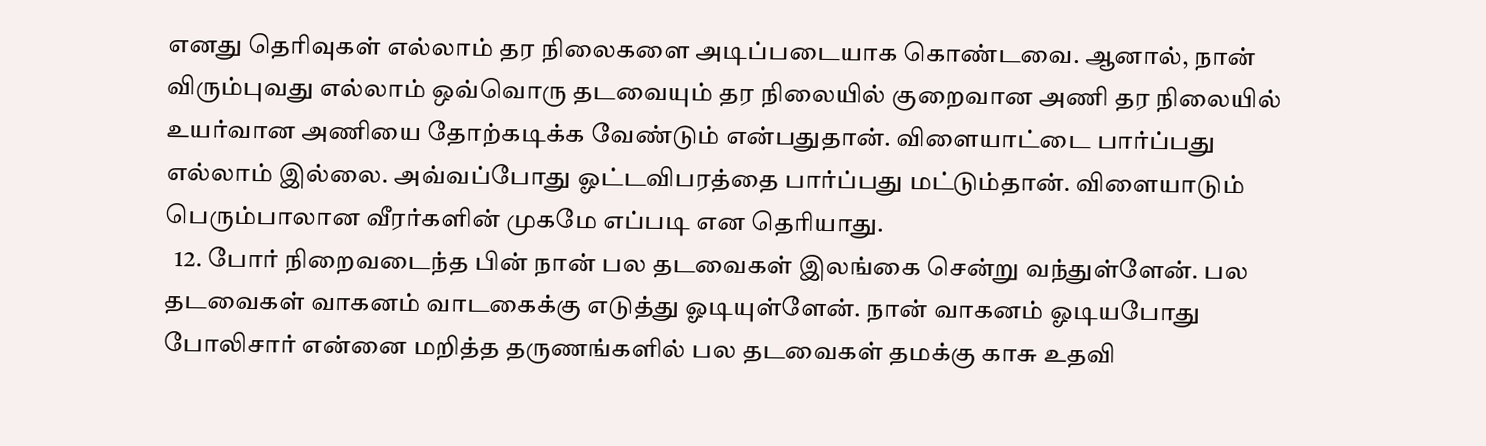எனது தெரிவுகள் எல்லாம் தர நிலைகளை அடிப்படையாக கொண்டவை. ஆனால், நான் விரும்புவது எல்லாம் ஒவ்வொரு தடவையும் தர நிலையில் குறைவான அணி தர நிலையில் உயர்வான அணியை தோற்கடிக்க வேண்டும் என்பதுதான். விளையாட்டை பார்ப்பது எல்லாம் இல்லை. அவ்வப்போது ஓட்டவிபரத்தை பார்ப்பது மட்டும்தான். விளையாடும் பெரும்பாலான வீரர்களின் முகமே எப்படி என தெரியாது.
  12. போர் நிறைவடைந்த பின் நான் பல தடவைகள் இலங்கை சென்று வந்துள்ளேன். பல தடவைகள் வாகனம் வாடகைக்கு எடுத்து ஓடியுள்ளேன். நான் வாகனம் ஓடியபோது போலிசார் என்னை மறித்த தருணங்களில் பல தடவைகள் தமக்கு காசு உதவி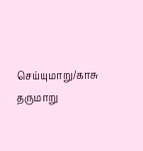செய்யுமாறு/காசு தருமாறு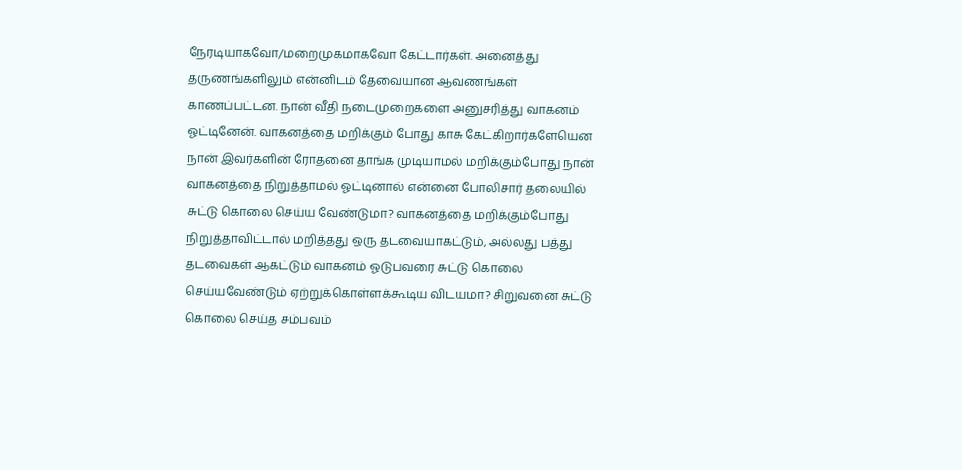நேரடியாகவோ/மறைமுகமாகவோ கேட்டார்கள். அனைத்து தருணங்களிலும் என்னிடம் தேவையான ஆவணங்கள் காணப்பட்டன. நான் வீதி நடைமுறைகளை அனுசரித்து வாகனம் ஓட்டினேன். வாகனத்தை மறிக்கும் போது காசு கேட்கிறார்களேயென நான் இவர்களின் ரோதனை தாங்க முடியாமல் மறிக்கும்போது நான் வாகனத்தை நிறுத்தாமல் ஓட்டினால் என்னை போலிசார் தலையில் சுட்டு கொலை செய்ய வேண்டுமா? வாகனத்தை மறிக்கும்போது நிறுத்தாவிட்டால் மறித்தது ஒரு தடவையாகட்டும், அல்லது பத்து தடவைகள் ஆகட்டும் வாகனம் ஓடுபவரை சுட்டு கொலை செய்யவேண்டும் ஏற்றுக்கொள்ளக்கூடிய விடயமா? சிறுவனை சுட்டு கொலை செய்த சம்பவம்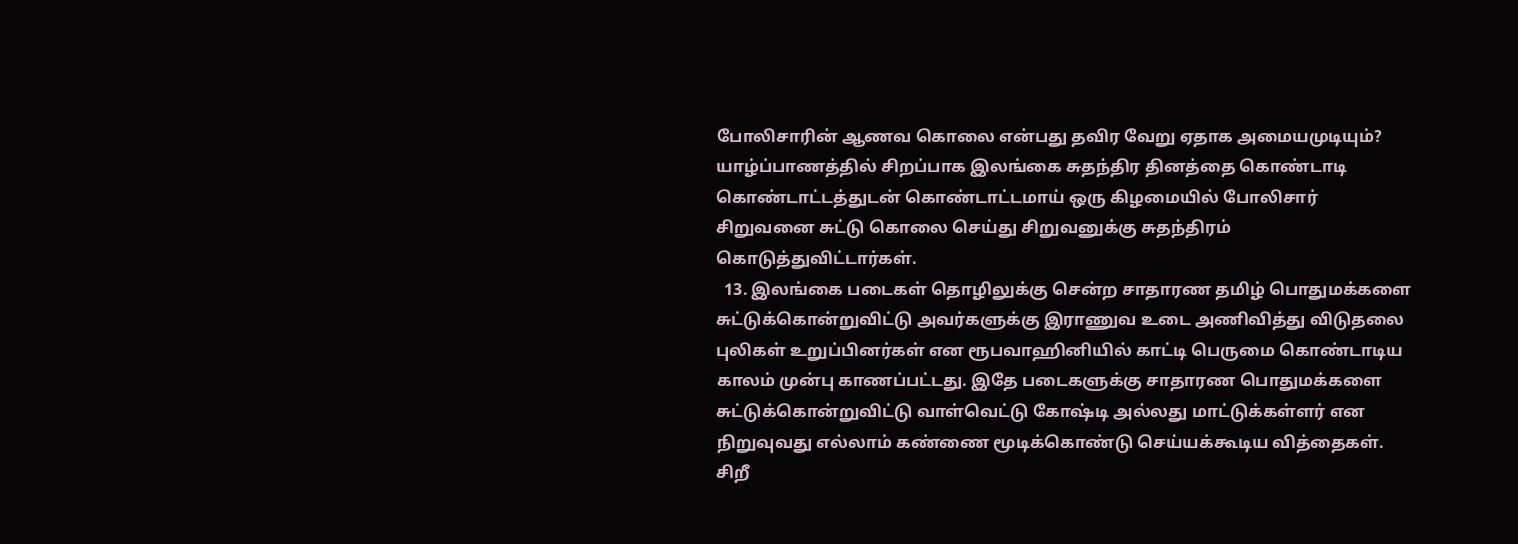போலிசாரின் ஆணவ கொலை என்பது தவிர வேறு ஏதாக அமையமுடியும்? யாழ்ப்பாணத்தில் சிறப்பாக இலங்கை சுதந்திர தினத்தை கொண்டாடி கொண்டாட்டத்துடன் கொண்டாட்டமாய் ஒரு கிழமையில் போலிசார் சிறுவனை சுட்டு கொலை செய்து சிறுவனுக்கு சுதந்திரம் கொடுத்துவிட்டார்கள்.
  13. இலங்கை படைகள் தொழிலுக்கு சென்ற சாதாரண தமிழ் பொதுமக்களை சுட்டுக்கொன்றுவிட்டு அவர்களுக்கு இராணுவ உடை அணிவித்து விடுதலை புலிகள் உறுப்பினர்கள் என ரூபவாஹினியில் காட்டி பெருமை கொண்டாடிய காலம் முன்பு காணப்பட்டது. இதே படைகளுக்கு சாதாரண பொதுமக்களை சுட்டுக்கொன்றுவிட்டு வாள்வெட்டு கோஷ்டி அல்லது மாட்டுக்கள்ளர் என நிறுவுவது எல்லாம் கண்ணை மூடிக்கொண்டு செய்யக்கூடிய வித்தைகள். சிறீ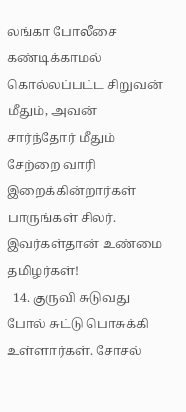லங்கா போலீசை கண்டிக்காமல் கொல்லப்பட்ட சிறுவன் மீதும், அவன் சார்ந்தோர் மீதும் சேற்றை வாரி இறைக்கின்றார்கள் பாருங்கள் சிலர். இவர்கள்தான் உண்மை தமிழர்கள்!
  14. குருவி சுடுவது போல் சுட்டு பொசுக்கி உள்ளார்கள். சோசல்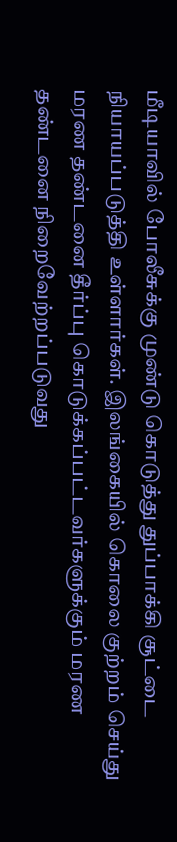மீடியாவில் போலீசுக்கு முண்டு கொடுத்து துப்பாக்கி சூட்டை நியாயப்படுத்தி உள்ளார்கள். இலங்கையில் கொலை குற்றம் செய்து மரண தண்டனை தீர்ப்பு கொடுக்கப்பட்டவர்களுக்கும் மரண தண்டனை நிறைவேற்றப்படுவது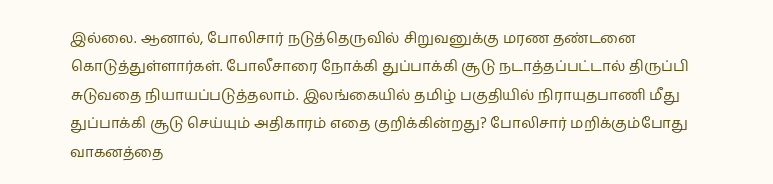இல்லை. ஆனால், போலிசார் நடுத்தெருவில் சிறுவனுக்கு மரண தண்டனை கொடுத்துள்ளார்கள். போலீசாரை நோக்கி துப்பாக்கி சூடு நடாத்தப்பட்டால் திருப்பி சுடுவதை நியாயப்படுத்தலாம். இலங்கையில் தமிழ் பகுதியில் நிராயுதபாணி மீது துப்பாக்கி சூடு செய்யும் அதிகாரம் எதை குறிக்கின்றது? போலிசார் மறிக்கும்போது வாகனத்தை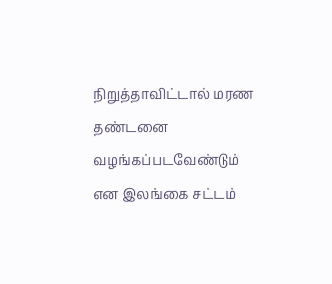நிறுத்தாவிட்டால் மரண தண்டனை வழங்கப்படவேண்டும் என இலங்கை சட்டம்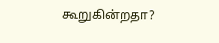கூறுகின்றதா?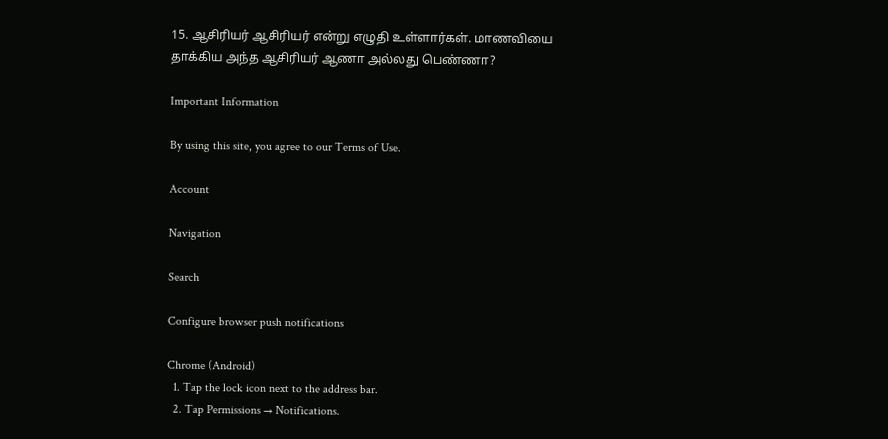15. ஆசிரியர் ஆசிரியர் என்று எழுதி உள்ளார்கள். மாணவியை தாக்கிய அந்த ஆசிரியர் ஆணா அல்லது பெண்ணா?

Important Information

By using this site, you agree to our Terms of Use.

Account

Navigation

Search

Configure browser push notifications

Chrome (Android)
  1. Tap the lock icon next to the address bar.
  2. Tap Permissions → Notifications.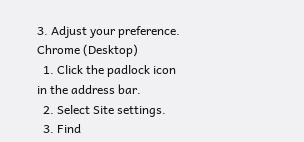3. Adjust your preference.
Chrome (Desktop)
  1. Click the padlock icon in the address bar.
  2. Select Site settings.
  3. Find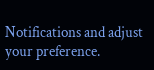Notifications and adjust your preference.